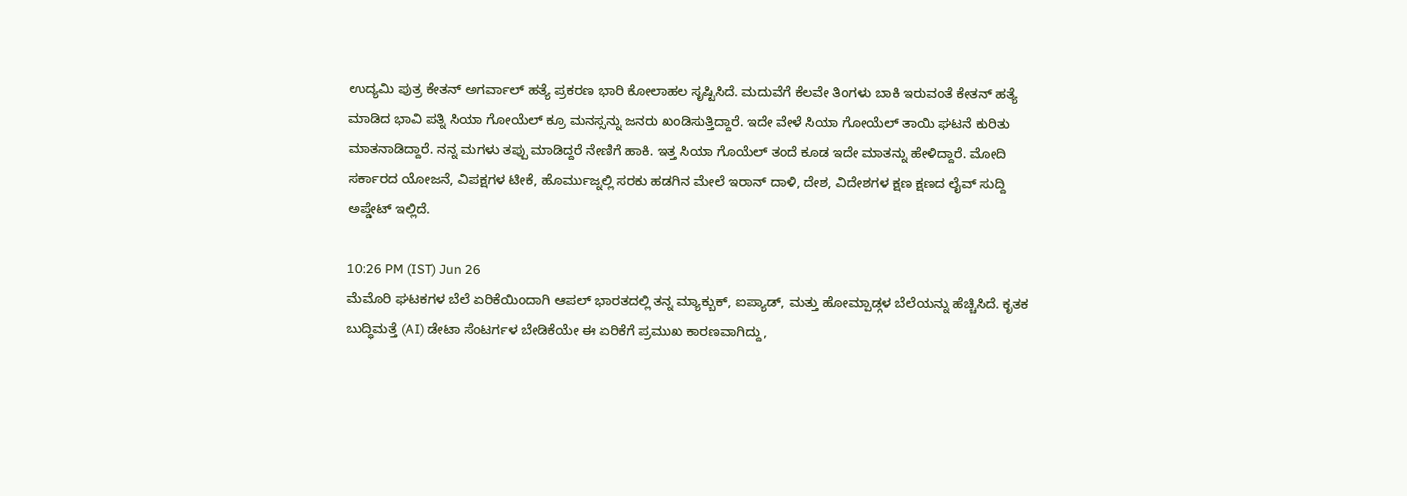ಉದ್ಯಮಿ ಪುತ್ರ ಕೇತನ್ ಅಗರ್ವಾಲ್ ಹತ್ಯೆ ಪ್ರಕರಣ ಭಾರಿ ಕೋಲಾಹಲ ಸೃಷ್ಟಿಸಿದೆ. ಮದುವೆಗೆ ಕೆಲವೇ ತಿಂಗಳು ಬಾಕಿ ಇರುವಂತೆ ಕೇತನ್ ಹತ್ಯೆ ಮಾಡಿದ ಭಾವಿ ಪತ್ನಿ ಸಿಯಾ ಗೋಯೆಲ್ ಕ್ರೂ ಮನಸ್ಸನ್ನು ಜನರು ಖಂಡಿಸುತ್ತಿದ್ದಾರೆ. ಇದೇ ವೇಳೆ ಸಿಯಾ ಗೋಯೆಲ್ ತಾಯಿ ಘಟನೆ ಕುರಿತು ಮಾತನಾಡಿದ್ದಾರೆ. ನನ್ನ ಮಗಳು ತಪ್ಪು ಮಾಡಿದ್ದರೆ ನೇಣಿಗೆ ಹಾಕಿ. ಇತ್ತ ಸಿಯಾ ಗೊಯೆಲ್ ತಂದೆ ಕೂಡ ಇದೇ ಮಾತನ್ನು ಹೇಳಿದ್ದಾರೆ. ಮೋದಿ ಸರ್ಕಾರದ ಯೋಜನೆ, ವಿಪಕ್ಷಗಳ ಟೀಕೆ, ಹೊರ್ಮುಜ್ನಲ್ಲಿ ಸರಕು ಹಡಗಿನ ಮೇಲೆ ಇರಾನ್ ದಾಳಿ, ದೇಶ, ವಿದೇಶಗಳ ಕ್ಷಣ ಕ್ಷಣದ ಲೈವ್ ಸುದ್ದಿ ಅಪ್ಡೇಟ್ ಇಲ್ಲಿದೆ.

10:26 PM (IST) Jun 26
ಮೆಮೊರಿ ಘಟಕಗಳ ಬೆಲೆ ಏರಿಕೆಯಿಂದಾಗಿ ಆಪಲ್ ಭಾರತದಲ್ಲಿ ತನ್ನ ಮ್ಯಾಕ್ಬುಕ್, ಐಪ್ಯಾಡ್, ಮತ್ತು ಹೋಮ್ಪಾಡ್ಗಳ ಬೆಲೆಯನ್ನು ಹೆಚ್ಚಿಸಿದೆ. ಕೃತಕ ಬುದ್ಧಿಮತ್ತೆ (AI) ಡೇಟಾ ಸೆಂಟರ್ಗಳ ಬೇಡಿಕೆಯೇ ಈ ಏರಿಕೆಗೆ ಪ್ರಮುಖ ಕಾರಣವಾಗಿದ್ದು,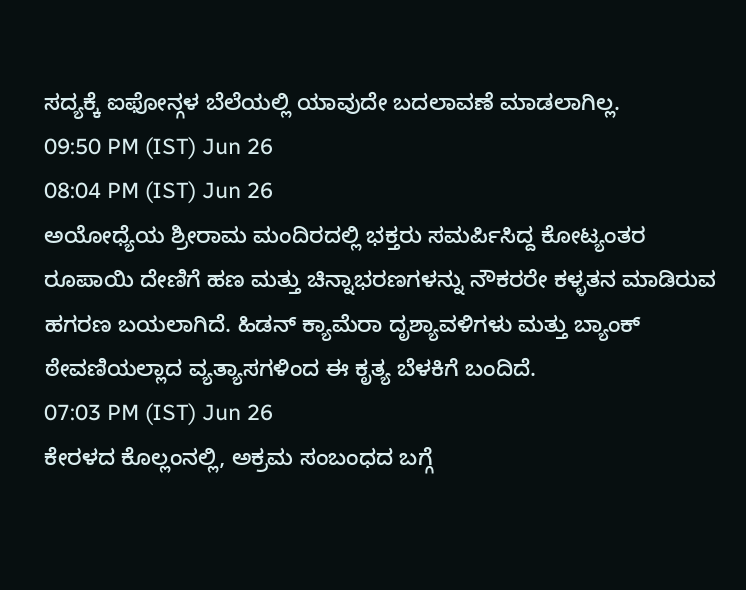ಸದ್ಯಕ್ಕೆ ಐಫೋನ್ಗಳ ಬೆಲೆಯಲ್ಲಿ ಯಾವುದೇ ಬದಲಾವಣೆ ಮಾಡಲಾಗಿಲ್ಲ.
09:50 PM (IST) Jun 26
08:04 PM (IST) Jun 26
ಅಯೋಧ್ಯೆಯ ಶ್ರೀರಾಮ ಮಂದಿರದಲ್ಲಿ ಭಕ್ತರು ಸಮರ್ಪಿಸಿದ್ದ ಕೋಟ್ಯಂತರ ರೂಪಾಯಿ ದೇಣಿಗೆ ಹಣ ಮತ್ತು ಚಿನ್ನಾಭರಣಗಳನ್ನು ನೌಕರರೇ ಕಳ್ಳತನ ಮಾಡಿರುವ ಹಗರಣ ಬಯಲಾಗಿದೆ. ಹಿಡನ್ ಕ್ಯಾಮೆರಾ ದೃಶ್ಯಾವಳಿಗಳು ಮತ್ತು ಬ್ಯಾಂಕ್ ಠೇವಣಿಯಲ್ಲಾದ ವ್ಯತ್ಯಾಸಗಳಿಂದ ಈ ಕೃತ್ಯ ಬೆಳಕಿಗೆ ಬಂದಿದೆ.
07:03 PM (IST) Jun 26
ಕೇರಳದ ಕೊಲ್ಲಂನಲ್ಲಿ, ಅಕ್ರಮ ಸಂಬಂಧದ ಬಗ್ಗೆ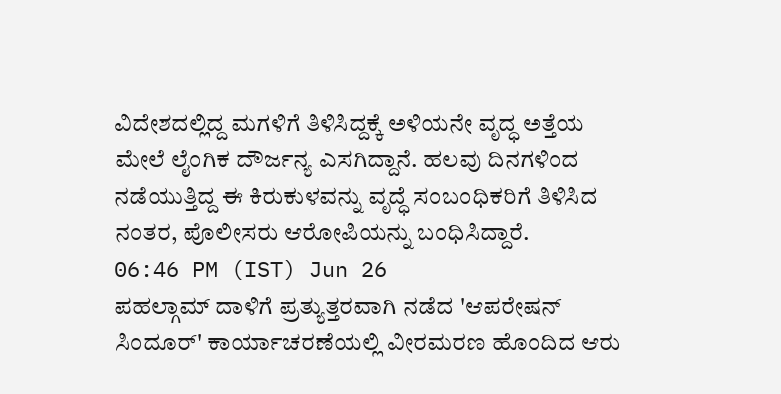ವಿದೇಶದಲ್ಲಿದ್ದ ಮಗಳಿಗೆ ತಿಳಿಸಿದ್ದಕ್ಕೆ ಅಳಿಯನೇ ವೃದ್ಧ ಅತ್ತೆಯ ಮೇಲೆ ಲೈಂಗಿಕ ದೌರ್ಜನ್ಯ ಎಸಗಿದ್ದಾನೆ. ಹಲವು ದಿನಗಳಿಂದ ನಡೆಯುತ್ತಿದ್ದ ಈ ಕಿರುಕುಳವನ್ನು ವೃದ್ಧೆ ಸಂಬಂಧಿಕರಿಗೆ ತಿಳಿಸಿದ ನಂತರ, ಪೊಲೀಸರು ಆರೋಪಿಯನ್ನು ಬಂಧಿಸಿದ್ದಾರೆ.
06:46 PM (IST) Jun 26
ಪಹಲ್ಗಾಮ್ ದಾಳಿಗೆ ಪ್ರತ್ಯುತ್ತರವಾಗಿ ನಡೆದ 'ಆಪರೇಷನ್ ಸಿಂದೂರ್' ಕಾರ್ಯಾಚರಣೆಯಲ್ಲಿ ವೀರಮರಣ ಹೊಂದಿದ ಆರು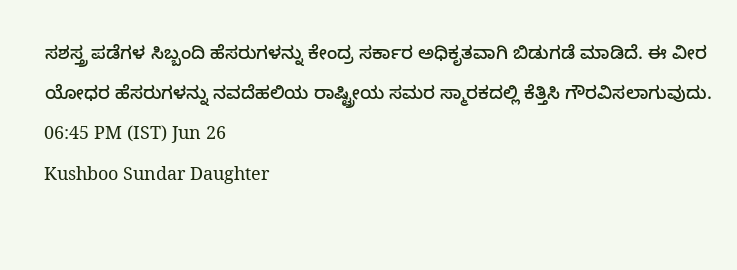ಸಶಸ್ತ್ರ ಪಡೆಗಳ ಸಿಬ್ಬಂದಿ ಹೆಸರುಗಳನ್ನು ಕೇಂದ್ರ ಸರ್ಕಾರ ಅಧಿಕೃತವಾಗಿ ಬಿಡುಗಡೆ ಮಾಡಿದೆ. ಈ ವೀರ ಯೋಧರ ಹೆಸರುಗಳನ್ನು ನವದೆಹಲಿಯ ರಾಷ್ಟ್ರೀಯ ಸಮರ ಸ್ಮಾರಕದಲ್ಲಿ ಕೆತ್ತಿಸಿ ಗೌರವಿಸಲಾಗುವುದು.
06:45 PM (IST) Jun 26
Kushboo Sundar Daughter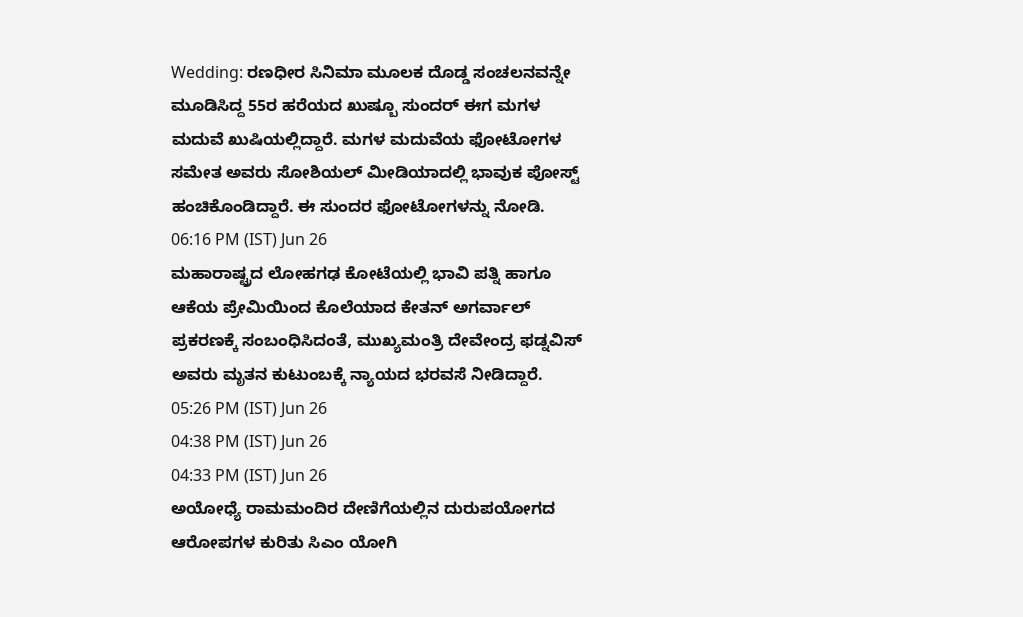Wedding: ರಣಧೀರ ಸಿನಿಮಾ ಮೂಲಕ ದೊಡ್ಡ ಸಂಚಲನವನ್ನೇ ಮೂಡಿಸಿದ್ದ 55ರ ಹರೆಯದ ಖುಷ್ಬೂ ಸುಂದರ್ ಈಗ ಮಗಳ ಮದುವೆ ಖುಷಿಯಲ್ಲಿದ್ದಾರೆ. ಮಗಳ ಮದುವೆಯ ಫೋಟೋಗಳ ಸಮೇತ ಅವರು ಸೋಶಿಯಲ್ ಮೀಡಿಯಾದಲ್ಲಿ ಭಾವುಕ ಪೋಸ್ಟ್ ಹಂಚಿಕೊಂಡಿದ್ದಾರೆ. ಈ ಸುಂದರ ಫೋಟೋಗಳನ್ನು ನೋಡಿ.
06:16 PM (IST) Jun 26
ಮಹಾರಾಷ್ಟ್ರದ ಲೋಹಗಢ ಕೋಟೆಯಲ್ಲಿ ಭಾವಿ ಪತ್ನಿ ಹಾಗೂ ಆಕೆಯ ಪ್ರೇಮಿಯಿಂದ ಕೊಲೆಯಾದ ಕೇತನ್ ಅಗರ್ವಾಲ್ ಪ್ರಕರಣಕ್ಕೆ ಸಂಬಂಧಿಸಿದಂತೆ, ಮುಖ್ಯಮಂತ್ರಿ ದೇವೇಂದ್ರ ಫಡ್ನವಿಸ್ ಅವರು ಮೃತನ ಕುಟುಂಬಕ್ಕೆ ನ್ಯಾಯದ ಭರವಸೆ ನೀಡಿದ್ದಾರೆ.
05:26 PM (IST) Jun 26
04:38 PM (IST) Jun 26
04:33 PM (IST) Jun 26
ಅಯೋಧ್ಯೆ ರಾಮಮಂದಿರ ದೇಣಿಗೆಯಲ್ಲಿನ ದುರುಪಯೋಗದ ಆರೋಪಗಳ ಕುರಿತು ಸಿಎಂ ಯೋಗಿ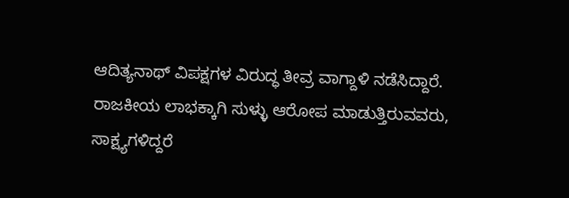ಆದಿತ್ಯನಾಥ್ ವಿಪಕ್ಷಗಳ ವಿರುದ್ಧ ತೀವ್ರ ವಾಗ್ದಾಳಿ ನಡೆಸಿದ್ದಾರೆ. ರಾಜಕೀಯ ಲಾಭಕ್ಕಾಗಿ ಸುಳ್ಳು ಆರೋಪ ಮಾಡುತ್ತಿರುವವರು, ಸಾಕ್ಷ್ಯಗಳಿದ್ದರೆ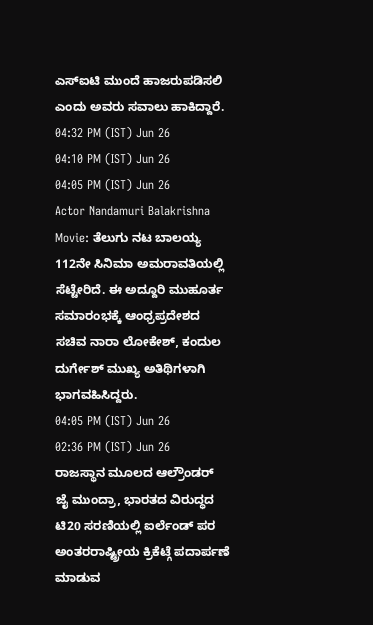ಎಸ್ಐಟಿ ಮುಂದೆ ಹಾಜರುಪಡಿಸಲಿ ಎಂದು ಅವರು ಸವಾಲು ಹಾಕಿದ್ದಾರೆ.
04:32 PM (IST) Jun 26
04:10 PM (IST) Jun 26
04:05 PM (IST) Jun 26
Actor Nandamuri Balakrishna Movie: ತೆಲುಗು ನಟ ಬಾಲಯ್ಯ 112ನೇ ಸಿನಿಮಾ ಅಮರಾವತಿಯಲ್ಲಿ ಸೆಟ್ಟೇರಿದೆ. ಈ ಅದ್ದೂರಿ ಮುಹೂರ್ತ ಸಮಾರಂಭಕ್ಕೆ ಆಂಧ್ರಪ್ರದೇಶದ ಸಚಿವ ನಾರಾ ಲೋಕೇಶ್, ಕಂದುಲ ದುರ್ಗೇಶ್ ಮುಖ್ಯ ಅತಿಥಿಗಳಾಗಿ ಭಾಗವಹಿಸಿದ್ದರು.
04:05 PM (IST) Jun 26
02:36 PM (IST) Jun 26
ರಾಜಸ್ಥಾನ ಮೂಲದ ಆಲ್ರೌಂಡರ್ ಜೈ ಮುಂದ್ರಾ, ಭಾರತದ ವಿರುದ್ಧದ ಟಿ20 ಸರಣಿಯಲ್ಲಿ ಐರ್ಲೆಂಡ್ ಪರ ಅಂತರರಾಷ್ಟ್ರೀಯ ಕ್ರಿಕೆಟ್ಗೆ ಪದಾರ್ಪಣೆ ಮಾಡುವ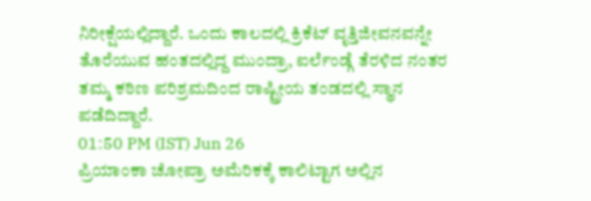ನಿರೀಕ್ಷೆಯಲ್ಲಿದ್ದಾರೆ. ಒಂದು ಕಾಲದಲ್ಲಿ ಕ್ರಿಕೆಟ್ ವೃತ್ತಿಜೀವನವನ್ನೇ ತೊರೆಯುವ ಹಂತದಲ್ಲಿದ್ದ ಮುಂದ್ರಾ, ಐರ್ಲೆಂಡ್ಗೆ ತೆರಳಿದ ನಂತರ ತಮ್ಮ ಕಠಿಣ ಪರಿಶ್ರಮದಿಂದ ರಾಷ್ಟ್ರೀಯ ತಂಡದಲ್ಲಿ ಸ್ಥಾನ ಪಡೆದಿದ್ದಾರೆ.
01:50 PM (IST) Jun 26
ಪ್ರಿಯಾಂಕಾ ಚೋಪ್ರಾ ಅಮೆರಿಕಕ್ಕೆ ಕಾಲಿಟ್ಟಾಗ ಅಲ್ಲಿನ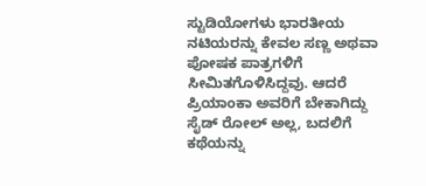ಸ್ಟುಡಿಯೋಗಳು ಭಾರತೀಯ ನಟಿಯರನ್ನು ಕೇವಲ ಸಣ್ಣ ಅಥವಾ ಪೋಷಕ ಪಾತ್ರಗಳಿಗೆ ಸೀಮಿತಗೊಳಿಸಿದ್ದವು. ಆದರೆ ಪ್ರಿಯಾಂಕಾ ಅವರಿಗೆ ಬೇಕಾಗಿದ್ದು ಸೈಡ್ ರೋಲ್ ಅಲ್ಲ, ಬದಲಿಗೆ ಕಥೆಯನ್ನು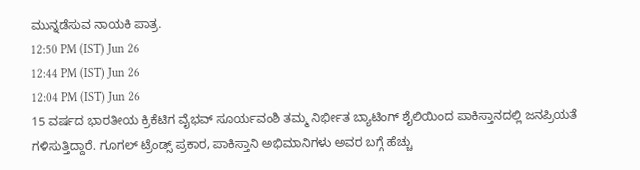ಮುನ್ನಡೆಸುವ ನಾಯಕಿ ಪಾತ್ರ.
12:50 PM (IST) Jun 26
12:44 PM (IST) Jun 26
12:04 PM (IST) Jun 26
15 ವರ್ಷದ ಭಾರತೀಯ ಕ್ರಿಕೆಟಿಗ ವೈಭವ್ ಸೂರ್ಯವಂಶಿ ತಮ್ಮ ನಿರ್ಭೀತ ಬ್ಯಾಟಿಂಗ್ ಶೈಲಿಯಿಂದ ಪಾಕಿಸ್ತಾನದಲ್ಲಿ ಜನಪ್ರಿಯತೆ ಗಳಿಸುತ್ತಿದ್ದಾರೆ. ಗೂಗಲ್ ಟ್ರೆಂಡ್ಸ್ ಪ್ರಕಾರ, ಪಾಕಿಸ್ತಾನಿ ಅಭಿಮಾನಿಗಳು ಅವರ ಬಗ್ಗೆ ಹೆಚ್ಚು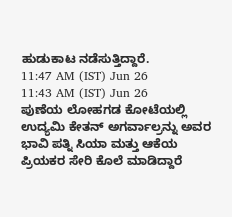ಹುಡುಕಾಟ ನಡೆಸುತ್ತಿದ್ದಾರೆ.
11:47 AM (IST) Jun 26
11:43 AM (IST) Jun 26
ಪುಣೆಯ ಲೋಹಗಡ ಕೋಟೆಯಲ್ಲಿ ಉದ್ಯಮಿ ಕೇತನ್ ಅಗರ್ವಾಲ್ರನ್ನು ಅವರ ಭಾವಿ ಪತ್ನಿ ಸಿಯಾ ಮತ್ತು ಆಕೆಯ ಪ್ರಿಯಕರ ಸೇರಿ ಕೊಲೆ ಮಾಡಿದ್ದಾರೆ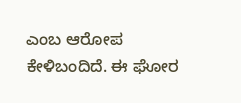ಎಂಬ ಆರೋಪ ಕೇಳಿಬಂದಿದೆ. ಈ ಘೋರ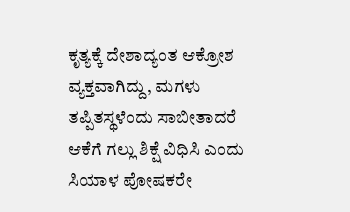ಕೃತ್ಯಕ್ಕೆ ದೇಶಾದ್ಯಂತ ಆಕ್ರೋಶ ವ್ಯಕ್ತವಾಗಿದ್ದು, ಮಗಳು ತಪ್ಪಿತಸ್ಥಳೆಂದು ಸಾಬೀತಾದರೆ ಆಕೆಗೆ ಗಲ್ಲು ಶಿಕ್ಷೆ ವಿಧಿಸಿ ಎಂದು ಸಿಯಾಳ ಪೋಷಕರೇ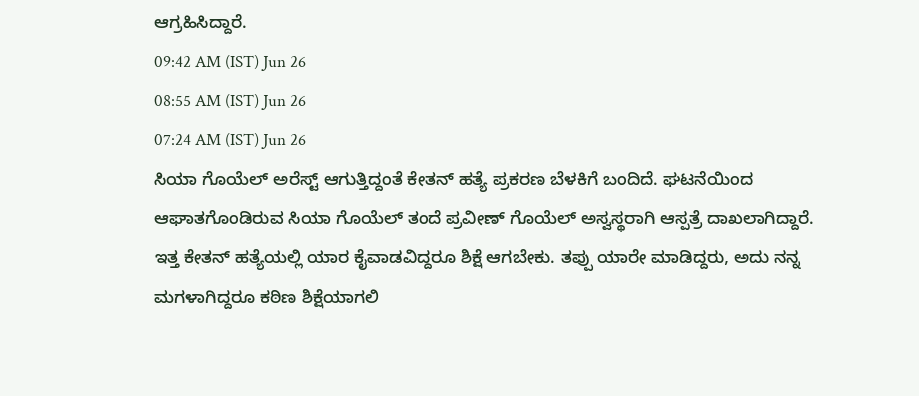ಆಗ್ರಹಿಸಿದ್ದಾರೆ.
09:42 AM (IST) Jun 26
08:55 AM (IST) Jun 26
07:24 AM (IST) Jun 26
ಸಿಯಾ ಗೊಯೆಲ್ ಅರೆಸ್ಟ್ ಆಗುತ್ತಿದ್ದಂತೆ ಕೇತನ್ ಹತ್ಯೆ ಪ್ರಕರಣ ಬೆಳಕಿಗೆ ಬಂದಿದೆ. ಘಟನೆಯಿಂದ ಆಘಾತಗೊಂಡಿರುವ ಸಿಯಾ ಗೊಯೆಲ್ ತಂದೆ ಪ್ರವೀಣ್ ಗೊಯೆಲ್ ಅಸ್ವಸ್ಥರಾಗಿ ಆಸ್ಪತ್ರೆ ದಾಖಲಾಗಿದ್ದಾರೆ. ಇತ್ತ ಕೇತನ್ ಹತ್ಯೆಯಲ್ಲಿ ಯಾರ ಕೈವಾಡವಿದ್ದರೂ ಶಿಕ್ಷೆ ಆಗಬೇಕು. ತಪ್ಪು ಯಾರೇ ಮಾಡಿದ್ದರು, ಅದು ನನ್ನ ಮಗಳಾಗಿದ್ದರೂ ಕಠಿಣ ಶಿಕ್ಷೆಯಾಗಲಿ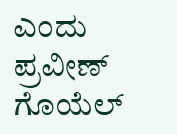ಎಂದು ಪ್ರವೀಣ್ ಗೊಯೆಲ್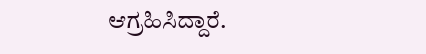ಆಗ್ರಹಿಸಿದ್ದಾರೆ.